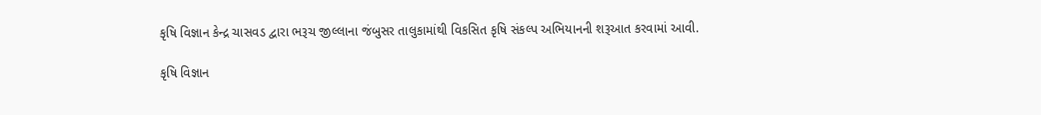કૃષિ વિજ્ઞાન કેન્દ્ર ચાસવડ દ્વારા ભરૂચ જીલ્લાના જંબુસર તાલુકામાંથી વિકસિત કૃષિ સંકલ્પ અભિયાનની શરૂઆત કરવામાં આવી.

કૃષિ વિજ્ઞાન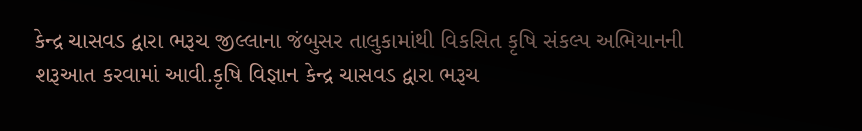કેન્દ્ર ચાસવડ દ્વારા ભરૂચ જીલ્લાના જંબુસર તાલુકામાંથી વિકસિત કૃષિ સંકલ્પ અભિયાનની શરૂઆત કરવામાં આવી.કૃષિ વિજ્ઞાન કેન્દ્ર ચાસવડ દ્વારા ભરૂચ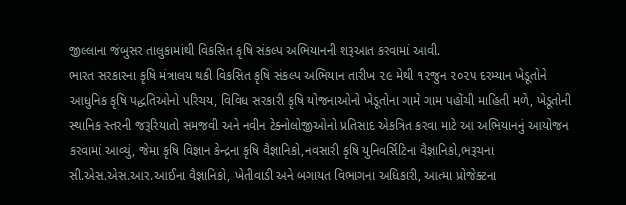જીલ્લાના જંબુસર તાલુકામાંથી વિકસિત કૃષિ સંકલ્પ અભિયાનની શરૂઆત કરવામાં આવી.
ભારત સરકારના કૃષિ મંત્રાલય થકી વિકસિત કૃષિ સંકલ્પ અભિયાન તારીખ ૨૯ મેથી ૧૨જુન ૨૦૨૫ દરમ્યાન ખેડૂતોને આધુનિક કૃષિ પદ્ધતિઓનો પરિચય, વિવિધ સરકારી કૃષિ યોજનાઓનો ખેડૂતોના ગામે ગામ પહોંચી માહિતી મળે, ખેડૂતોની સ્થાનિક સ્તરની જરૂરિયાતો સમજવી અને નવીન ટેક્નોલોજીઓનો પ્રતિસાદ એકત્રિત કરવા માટે આ અભિયાનનું આયોજન કરવામાં આવ્યું, જેમા કૃષિ વિજ્ઞાન કેન્દ્રના કૃષિ વૈજ્ઞાનિકો,નવસારી કૃષિ યુનિવર્સિટિના વૈજ્ઞાનિકો,ભરૂચના
સી.એસ.એસ.આર.આઈના વૈજ્ઞાનિકો, ખેતીવાડી અને બગાયત વિભાગના અધિકારી, આત્મા પ્રોજેક્ટના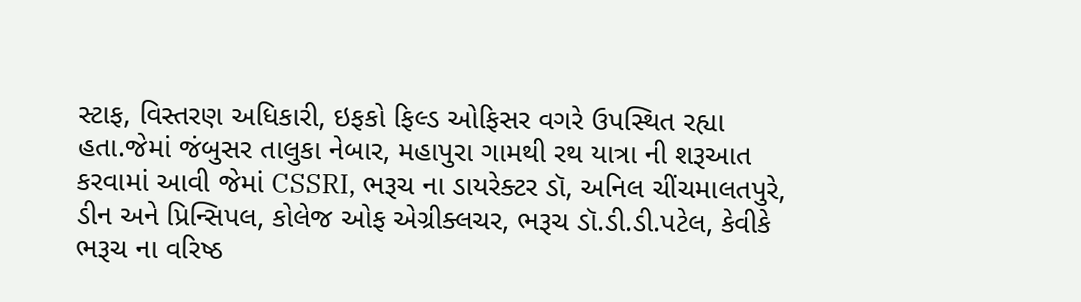સ્ટાફ, વિસ્તરણ અધિકારી, ઇફકો ફિલ્ડ ઓફિસર વગરે ઉપસ્થિત રહ્યા હતા.જેમાં જંબુસર તાલુકા નેબાર, મહાપુરા ગામથી રથ યાત્રા ની શરૂઆત કરવામાં આવી જેમાં CSSRI, ભરૂચ ના ડાયરેક્ટર ડૉ, અનિલ ચીંચમાલતપુરે, ડીન અને પ્રિન્સિપલ, કોલેજ ઓફ એગ્રીક્લચર, ભરૂચ ડૉ.ડી.ડી.પટેલ, કેવીકે ભરૂચ ના વરિષ્ઠ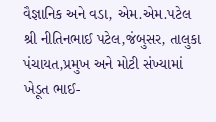વૈજ્ઞાનિક અને વડા, એમ.એમ.પટેલ શ્રી નીતિનભાઈ પટેલ,જંબુસર, તાલુકા પંચાયત,પ્રમુખ અને મોટી સંખ્યામાં ખેડૂત ભાઈ-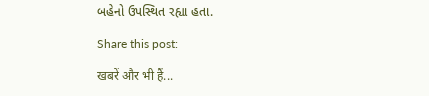બહેનો ઉપસ્થિત રહ્યા હતા.

Share this post:

खबरें और भी हैं...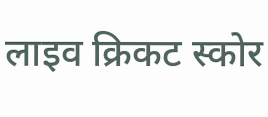लाइव क्रिकट स्कोर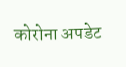कोरोना अपडेट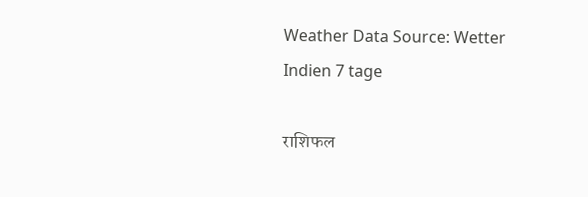Weather Data Source: Wetter Indien 7 tage

राशिफल